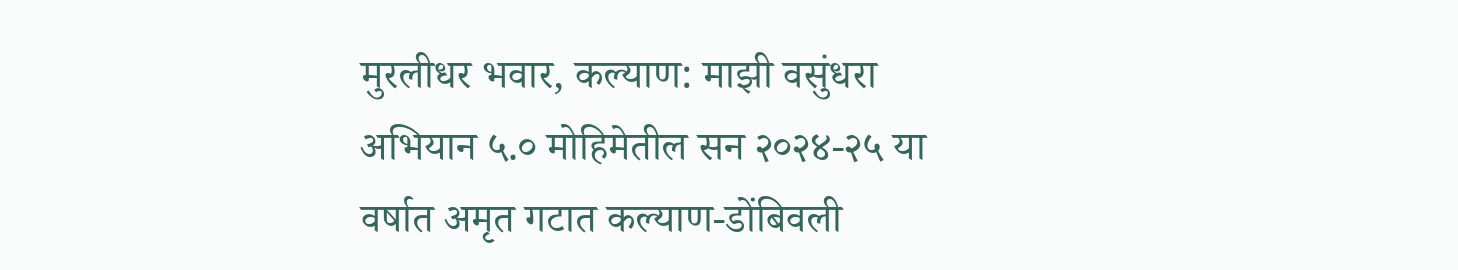मुरलीधर भवार, कल्याण: माझी वसुंधरा अभियान ५.० मोहिमेतील सन २०२४-२५ या वर्षात अमृत गटात कल्याण-डोंबिवली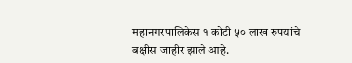महानगरपालिकेस १ कोटी ५० लाख रुपयांचे बक्षीस जाहीर झाले आहे.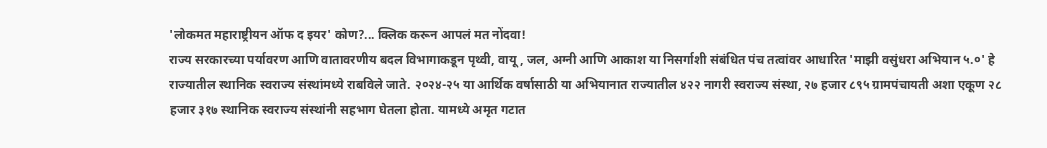'लोकमत महाराष्ट्रीयन ऑफ द इयर' कोण?... क्लिक करून आपलं मत नोंदवा!
राज्य सरकारच्या पर्यावरण आणि वातावरणीय बदल विभागाकडून पृथ्वी, वायू, जल, अग्नी आणि आकाश या निसर्गाशी संबंधित पंच तत्वांवर आधारित 'माझी वसुंधरा अभियान ५.०' हे राज्यातील स्थानिक स्वराज्य संस्थांमध्ये राबविले जाते. २०२४-२५ या आर्थिक वर्षासाठी या अभियानात राज्यातील ४२२ नागरी स्वराज्य संस्था, २७ हजार ८९५ ग्रामपंचायती अशा एकूण २८ हजार ३१७ स्थानिक स्वराज्य संस्थांनी सहभाग घेतला होता. यामध्ये अमृत गटात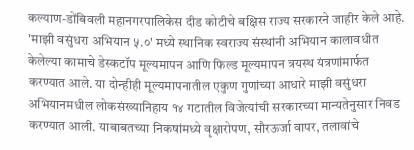कल्याण-डोंबिवली महानगरपालिकेस दीड कोटीचे बक्षिस राज्य सरकारने जाहीर केले आहे.
'माझी वसुंधरा अभियान ५.०' मध्ये स्थानिक स्वराज्य संस्थांनी अभियान कालावधीत केलेल्या कामाचे डेस्कटॉप मूल्यमापन आणि फिल्ड मूल्यमापन त्रयस्थ यंत्रणांमार्फत करण्यात आले. या दोन्हीही मूल्यमापनातील एकुण गुणांच्या आधारे माझी वसुंधरा अभियानमधील लोकसंख्यानिहाय १४ गटातील विजेत्यांची सरकारच्या मान्यतेनुसार निवड करण्यात आली. याबाबतच्या निकषांमध्ये वृक्षारोपण, सौरऊर्जा वापर, तलावांचे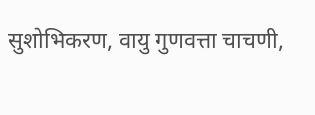सुशोभिकरण, वायु गुणवत्ता चाचणी,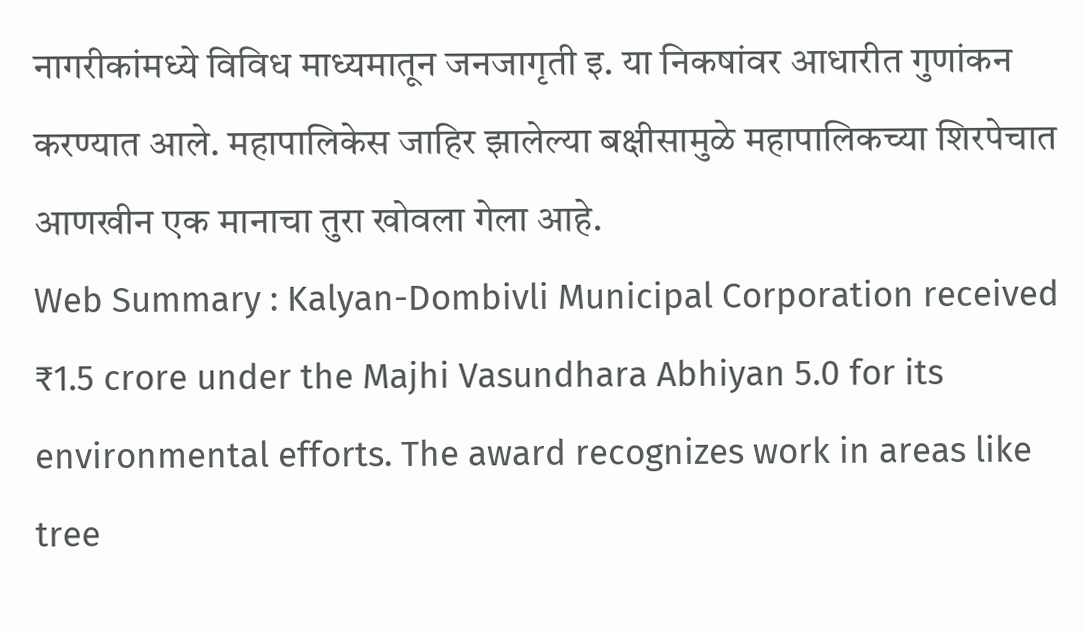नागरीकांमध्ये विविध माध्यमातून जनजागृती इ. या निकषांवर आधारीत गुणांकन करण्यात आले. महापालिकेस जाहिर झालेल्या बक्षीसामुळे महापालिकच्या शिरपेचात आणखीन एक मानाचा तुरा खोवला गेला आहे.
Web Summary : Kalyan-Dombivli Municipal Corporation received ₹1.5 crore under the Majhi Vasundhara Abhiyan 5.0 for its environmental efforts. The award recognizes work in areas like tree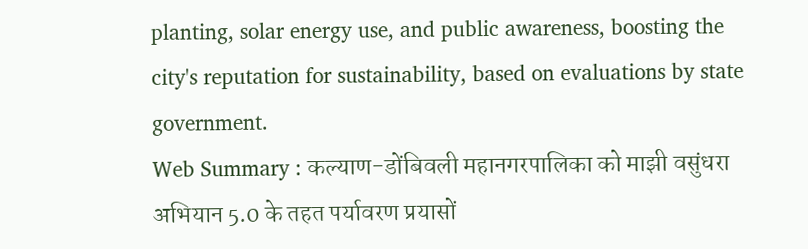planting, solar energy use, and public awareness, boosting the city's reputation for sustainability, based on evaluations by state government.
Web Summary : कल्याण-डोंबिवली महानगरपालिका को माझी वसुंधरा अभियान 5.0 के तहत पर्यावरण प्रयासों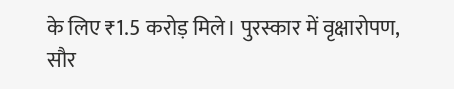के लिए ₹1.5 करोड़ मिले। पुरस्कार में वृक्षारोपण, सौर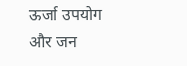ऊर्जा उपयोग और जन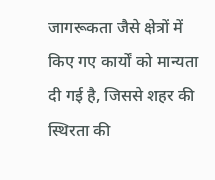जागरूकता जैसे क्षेत्रों में किए गए कार्यों को मान्यता दी गई है, जिससे शहर की स्थिरता की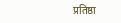प्रतिष्ठा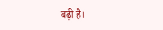बढ़ी है।